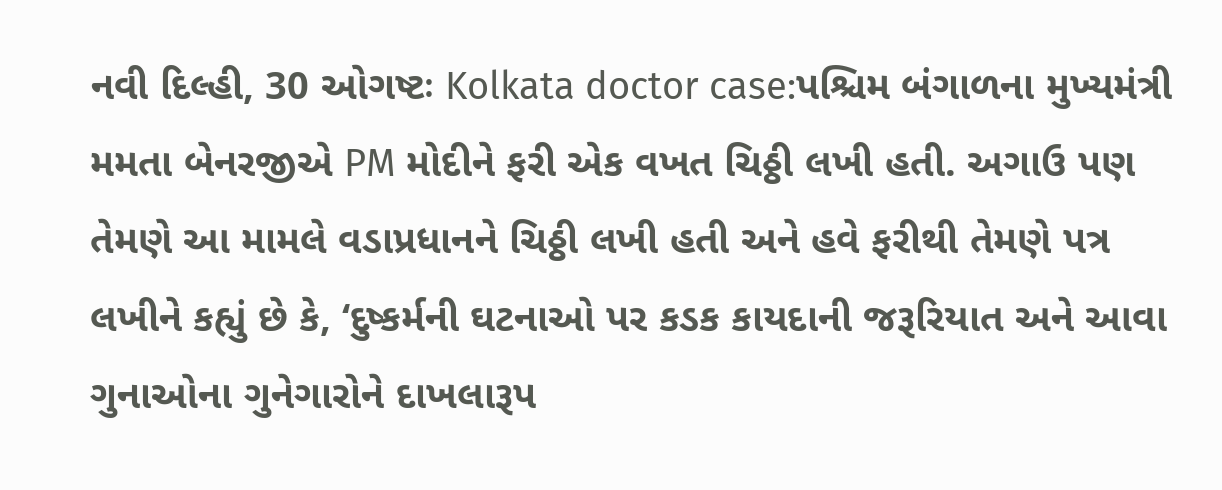નવી દિલ્હી, 30 ઓગષ્ટઃ Kolkata doctor case:પશ્ચિમ બંગાળના મુખ્યમંત્રી મમતા બેનરજીએ PM મોદીને ફરી એક વખત ચિઠ્ઠી લખી હતી. અગાઉ પણ તેમણે આ મામલે વડાપ્રધાનને ચિઠ્ઠી લખી હતી અને હવે ફરીથી તેમણે પત્ર લખીને કહ્યું છે કે, ‘દુષ્કર્મની ઘટનાઓ પર કડક કાયદાની જરૂરિયાત અને આવા ગુનાઓના ગુનેગારોને દાખલારૂપ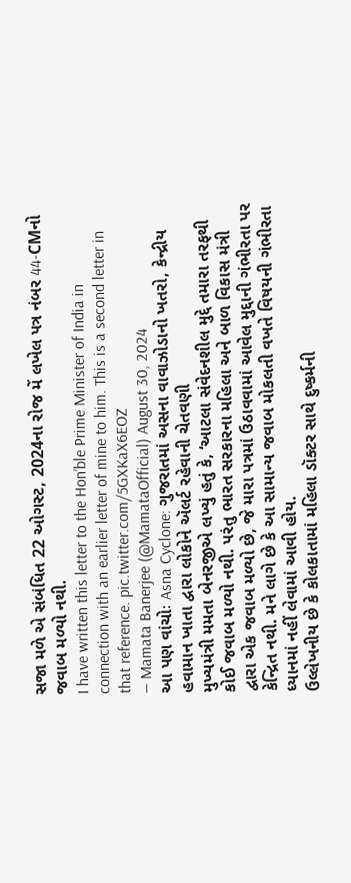સજા મળે એ સંબંધિત 22 ઓગસ્ટ, 2024ના રોજ મેં લખેલ પત્ર નંબર 44-CMનો જવાબ મળ્યો નથી.
I have written this letter to the Hon’ble Prime Minister of India in connection with an earlier letter of mine to him. This is a second letter in that reference. pic.twitter.com/5GXKaX6EOZ
— Mamata Banerjee (@MamataOfficial) August 30, 2024
આ પણ વાંચોઃ Asna Cyclone: ગુજરાતમાં અસના વાવાઝોડાનો ખતરો, કેન્દ્રીય હવામાન ખાતા દ્વારા લોકોને ઍલર્ટ રહેવાની ચેતવણી
મુખ્યમંત્રી મમતા બેનરજીએ લખ્યું હતું કે, ‘આટલા સંવેદનશીલ મુદ્દે તમારા તરફથી કોઈ જવાબ મળ્યો નથી. પરંતુ ભારત સરકારના મહિલા અને બાળ વિકાસ મંત્રી દ્વારા એક જવાબ મળ્યો છે, જે મારા પત્રમાં ઉઠાવવામાં આવેલ મુદ્દાની ગંભીરતા પર કેન્દ્રિત નથી. મને લાગે છે કે આ સામાન્ય જવાબ મોકલતી વખતે વિષયની ગંભીરતા ધ્યાનમાં નહીં લેવામાં આવી હોય.
ઉલ્લેખનીય છે કે કોલકાતામાં મહિલા ડૉક્ટર સાથે દુષ્કર્મની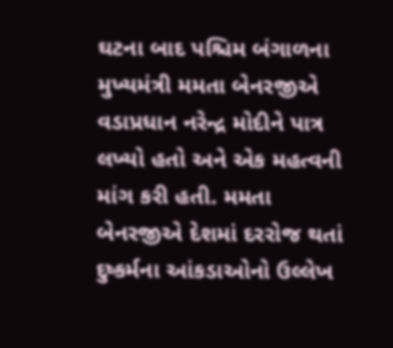ઘટના બાદ પશ્ચિમ બંગાળના મુખ્યમંત્રી મમતા બેનરજીએ વડાપ્રધાન નરેન્દ્ર મોદીને પાત્ર લખ્યો હતો અને એક મહત્વની માંગ કરી હતી. મમતા બેનરજીએ દેશમાં દરરોજ થતાં દુષ્કર્મના આંકડાઓનો ઉલ્લેખ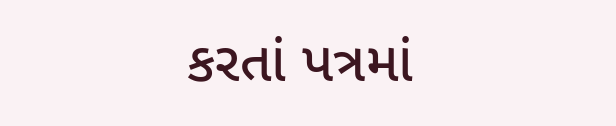કરતાં પત્રમાં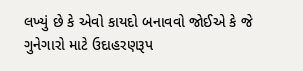લખ્યું છે કે એવો કાયદો બનાવવો જોઈએ કે જે ગુનેગારો માટે ઉદાહરણરૂપ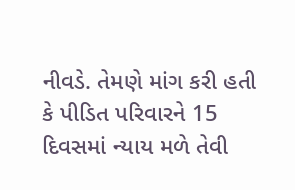નીવડે. તેમણે માંગ કરી હતી કે પીડિત પરિવારને 15 દિવસમાં ન્યાય મળે તેવી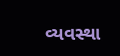વ્યવસ્થા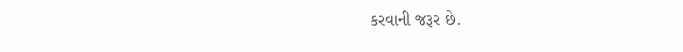કરવાની જરૂર છે.